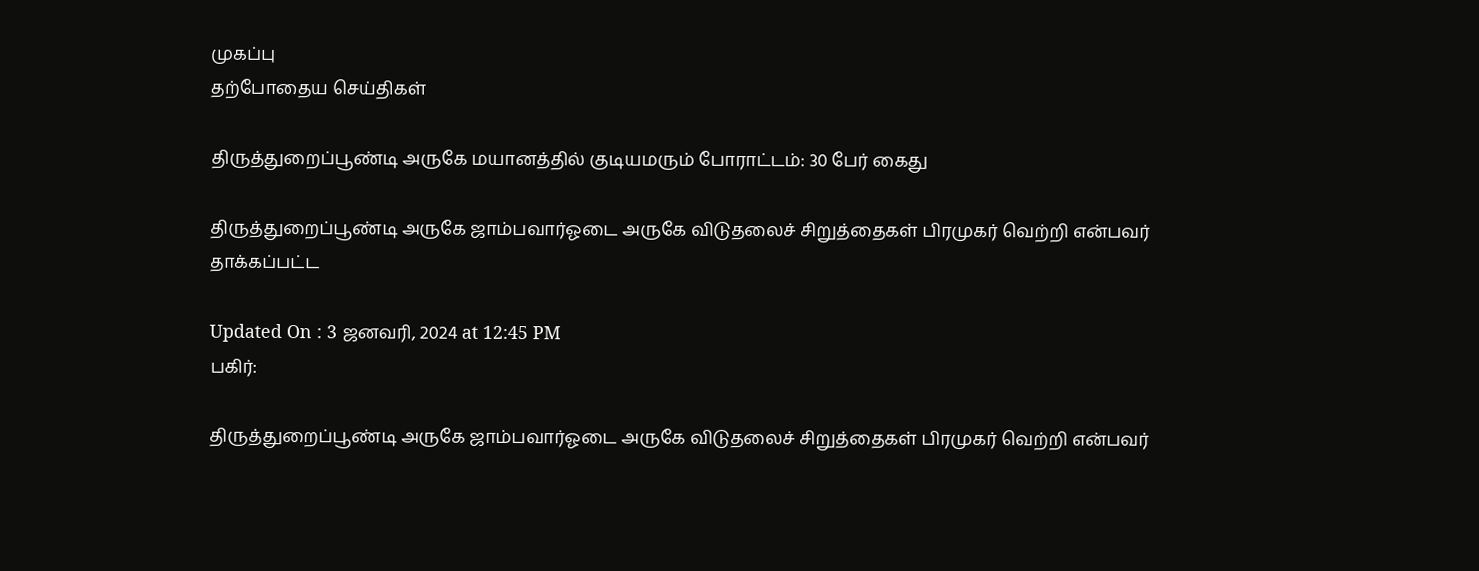முகப்பு
தற்போதைய செய்திகள்

திருத்துறைப்பூண்டி அருகே மயானத்தில் குடியமரும் போராட்டம்: 30 பேர் கைது

திருத்துறைப்பூண்டி அருகே ஜாம்பவார்ஓடை அருகே விடுதலைச் சிறுத்தைகள் பிரமுகர் வெற்றி என்பவர் தாக்கப்பட்ட

Updated On : 3 ஜனவரி, 2024 at 12:45 PM
பகிர்:

திருத்துறைப்பூண்டி அருகே ஜாம்பவார்ஓடை அருகே விடுதலைச் சிறுத்தைகள் பிரமுகர் வெற்றி என்பவர்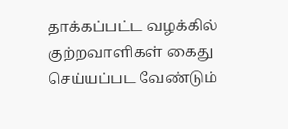தாக்கப்பட்ட வழக்கில் குற்றவாளிகள் கைது செய்யப்பட வேண்டும்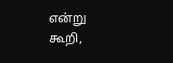என்று கூறி,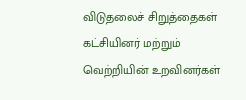விடுதலைச் சிறுத்தைகள் கட்சியினர் மற்றும் வெற்றியின் உறவினர்கள்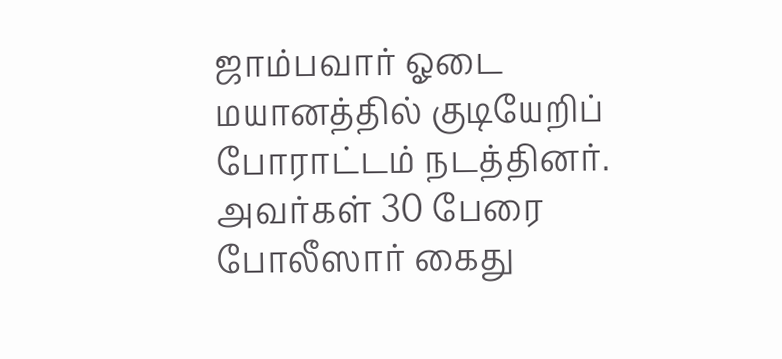ஜாம்பவார் ஓடை மயானத்தில் குடியேறிப் போராட்டம் நடத்தினர். அவர்கள் 30 பேரை போலீஸார் கைது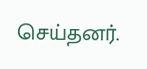செய்தனர்.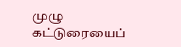முழு கட்டுரையைப்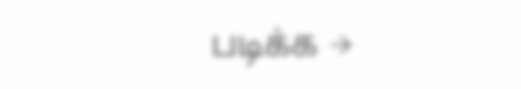படிக்க →